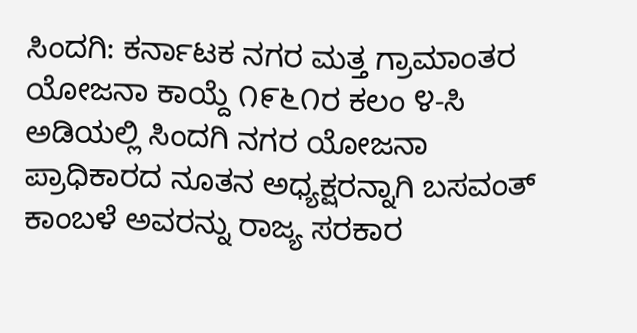ಸಿಂದಗಿ: ಕರ್ನಾಟಕ ನಗರ ಮತ್ತ ಗ್ರಾಮಾಂತರ ಯೋಜನಾ ಕಾಯ್ದೆ ೧೯೬೧ರ ಕಲಂ ೪-ಸಿ ಅಡಿಯಲ್ಲಿ ಸಿಂದಗಿ ನಗರ ಯೋಜನಾ ಪ್ರಾಧಿಕಾರದ ನೂತನ ಅಧ್ಯಕ್ಷರನ್ನಾಗಿ ಬಸವಂತ್ ಕಾಂಬಳೆ ಅವರನ್ನು ರಾಜ್ಯ ಸರಕಾರ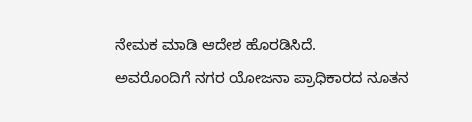ನೇಮಕ ಮಾಡಿ ಆದೇಶ ಹೊರಡಿಸಿದೆ.
ಅವರೊಂದಿಗೆ ನಗರ ಯೋಜನಾ ಪ್ರಾಧಿಕಾರದ ನೂತನ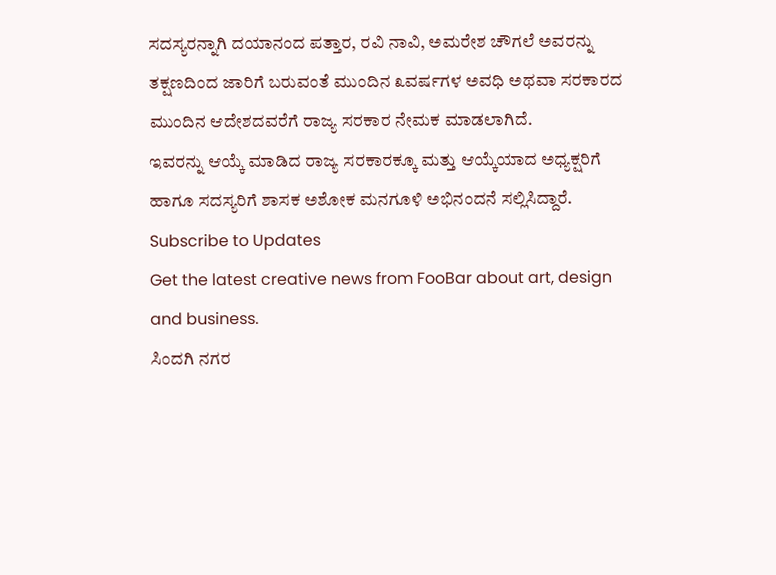ಸದಸ್ಯರನ್ನಾಗಿ ದಯಾನಂದ ಪತ್ತಾರ, ರವಿ ನಾವಿ, ಅಮರೇಶ ಚೌಗಲೆ ಅವರನ್ನು ತಕ್ಷಣದಿಂದ ಜಾರಿಗೆ ಬರುವಂತೆ ಮುಂದಿನ ೩ವರ್ಷಗಳ ಅವಧಿ ಅಥವಾ ಸರಕಾರದ ಮುಂದಿನ ಆದೇಶದವರೆಗೆ ರಾಜ್ಯ ಸರಕಾರ ನೇಮಕ ಮಾಡಲಾಗಿದೆ.
ಇವರನ್ನು ಆಯ್ಕೆ ಮಾಡಿದ ರಾಜ್ಯ ಸರಕಾರಕ್ಕೂ ಮತ್ತು ಆಯ್ಕೆಯಾದ ಅಧ್ಯಕ್ಷರಿಗೆ ಹಾಗೂ ಸದಸ್ಯರಿಗೆ ಶಾಸಕ ಅಶೋಕ ಮನಗೂಳಿ ಅಭಿನಂದನೆ ಸಲ್ಲಿಸಿದ್ದಾರೆ.
Subscribe to Updates
Get the latest creative news from FooBar about art, design and business.
ಸಿಂದಗಿ ನಗರ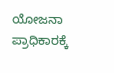ಯೋಜನಾ ಪ್ರಾಧಿಕಾರಕ್ಕೆ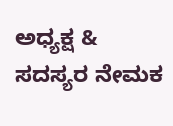ಅಧ್ಯಕ್ಷ & ಸದಸ್ಯರ ನೇಮಕ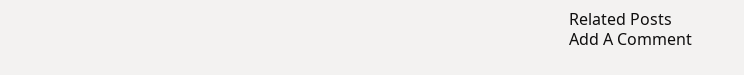Related Posts
Add A Comment